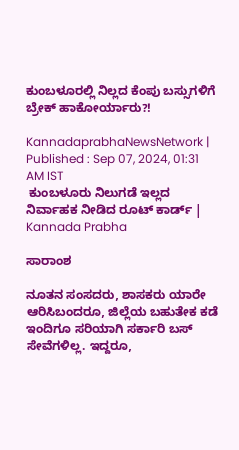ಕುಂಬಳೂರಲ್ಲಿ ನಿಲ್ಲದ ಕೆಂಪು ಬಸ್ಸುಗಳಿಗೆ ಬ್ರೇಕ್‌ ಹಾಕೋರ್ಯಾರು?!

KannadaprabhaNewsNetwork |
Published : Sep 07, 2024, 01:31 AM IST
 ಕುಂಬಳೂರು ನಿಲುಗಡೆ ಇಲ್ಲದ ನಿರ್ವಾಹಕ ನೀಡಿದ ರೂಟ್ ಕಾರ್ಡ್ | Kannada Prabha

ಸಾರಾಂಶ

ನೂತನ ಸಂಸದರು, ಶಾಸಕರು ಯಾರೇ ಆರಿಸಿಬಂದರೂ, ಜಿಲ್ಲೆಯ ಬಹುತೇಕ ಕಡೆ ಇಂದಿಗೂ ಸರಿಯಾಗಿ ಸರ್ಕಾರಿ ಬಸ್‌ ಸೇವೆಗಳಿಲ್ಲ. ಇದ್ದರೂ,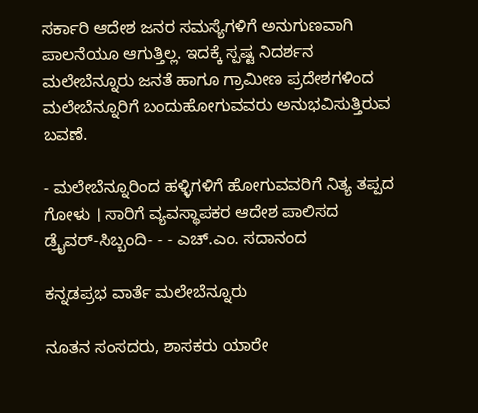ಸರ್ಕಾರಿ ಆದೇಶ ಜನರ ಸಮಸ್ಯೆಗಳಿಗೆ ಅನುಗುಣವಾಗಿ ಪಾಲನೆಯೂ ಆಗುತ್ತಿಲ್ಲ. ಇದಕ್ಕೆ ಸ್ಪಷ್ಟ ನಿದರ್ಶನ ಮಲೇಬೆನ್ನೂರು ಜನತೆ ಹಾಗೂ ಗ್ರಾಮೀಣ ಪ್ರದೇಶಗಳಿಂದ ಮಲೇಬೆನ್ನೂರಿಗೆ ಬಂದುಹೋಗುವವರು ಅನುಭವಿಸುತ್ತಿರುವ ಬವಣೆ.

- ಮಲೇಬೆನ್ನೂರಿಂದ ಹಳ್ಳಿಗಳಿಗೆ ಹೋಗುವವರಿಗೆ ನಿತ್ಯ ತಪ್ಪದ ಗೋಳು । ಸಾರಿಗೆ ವ್ಯವಸ್ಥಾಪಕರ ಆದೇಶ ಪಾಲಿಸದ ಡ್ರೈವರ್‌-ಸಿಬ್ಬಂದಿ- - - ಎಚ್.ಎಂ. ಸದಾನಂದ

ಕನ್ನಡಪ್ರಭ ವಾರ್ತೆ ಮಲೇಬೆನ್ನೂರು

ನೂತನ ಸಂಸದರು, ಶಾಸಕರು ಯಾರೇ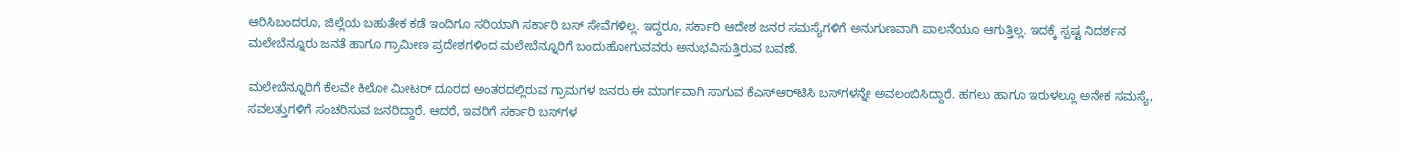ಆರಿಸಿಬಂದರೂ, ಜಿಲ್ಲೆಯ ಬಹುತೇಕ ಕಡೆ ಇಂದಿಗೂ ಸರಿಯಾಗಿ ಸರ್ಕಾರಿ ಬಸ್‌ ಸೇವೆಗಳಿಲ್ಲ. ಇದ್ದರೂ, ಸರ್ಕಾರಿ ಆದೇಶ ಜನರ ಸಮಸ್ಯೆಗಳಿಗೆ ಅನುಗುಣವಾಗಿ ಪಾಲನೆಯೂ ಆಗುತ್ತಿಲ್ಲ. ಇದಕ್ಕೆ ಸ್ಪಷ್ಟ ನಿದರ್ಶನ ಮಲೇಬೆನ್ನೂರು ಜನತೆ ಹಾಗೂ ಗ್ರಾಮೀಣ ಪ್ರದೇಶಗಳಿಂದ ಮಲೇಬೆನ್ನೂರಿಗೆ ಬಂದುಹೋಗುವವರು ಅನುಭವಿಸುತ್ತಿರುವ ಬವಣೆ.

ಮಲೇಬೆನ್ನೂರಿಗೆ ಕೆಲವೇ ಕಿಲೋ ಮೀಟರ್‌ ದೂರದ ಅಂತರದಲ್ಲಿರುವ ಗ್ರಾಮಗಳ ಜನರು ಈ ಮಾರ್ಗವಾಗಿ ಸಾಗುವ ಕೆಎಸ್‌ಆರ್‌ಟಿಸಿ ಬಸ್‌ಗಳನ್ನೇ ಅವಲಂಬಿಸಿದ್ದಾರೆ. ಹಗಲು ಹಾಗೂ ಇರುಳಲ್ಲೂ ಅನೇಕ ಸಮಸ್ಯೆ, ಸವಲತ್ತುಗಳಿಗೆ ಸಂಚರಿಸುವ ಜನರಿದ್ದಾರೆ. ಆದರೆ, ಇವರಿಗೆ ಸರ್ಕಾರಿ ಬಸ್‌ಗಳ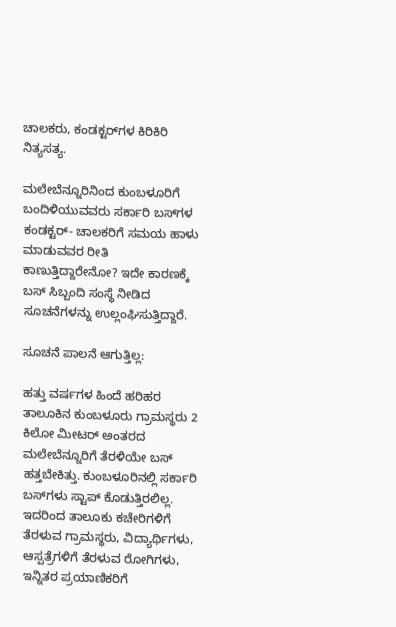ಚಾಲಕರು, ಕಂಡಕ್ಟರ್‌ಗಳ ಕಿರಿಕಿರಿ ನಿತ್ಯಸತ್ಯ.

ಮಲೇಬೆನ್ನೂರಿನಿಂದ ಕುಂಬಳೂರಿಗೆ ಬಂದಿಳಿಯುವವರು ಸರ್ಕಾರಿ ಬಸ್‌ಗಳ ಕಂಡಕ್ಟರ್‌- ಚಾಲಕರಿಗೆ ಸಮಯ ಹಾಳು ಮಾಡುವವರ ರೀತಿ ಕಾಣುತ್ತಿದ್ದಾರೇನೋ? ಇದೇ ಕಾರಣಕ್ಕೆ ಬಸ್ ಸಿಬ್ಬಂದಿ ಸಂಸ್ಥೆ ನೀಡಿದ ಸೂಚನೆಗಳನ್ನು ಉಲ್ಲಂಘಿಸುತ್ತಿದ್ದಾರೆ.

ಸೂಚನೆ ಪಾಲನೆ ಆಗುತ್ತಿಲ್ಲ:

ಹತ್ತು ವರ್ಷಗಳ ಹಿಂದೆ ಹರಿಹರ ತಾಲೂಕಿನ ಕುಂಬಳೂರು ಗ್ರಾಮಸ್ಥರು 2 ಕಿಲೋ ಮೀಟರ್‌ ಅಂತರದ ಮಲೇಬೆನ್ನೂರಿಗೆ ತೆರಳಿಯೇ ಬಸ್ ಹತ್ತಬೇಕಿತ್ತು. ಕುಂಬಳೂರಿನಲ್ಲಿ ಸರ್ಕಾರಿ ಬಸ್‌ಗಳು ಸ್ಟಾಪ್‌ ಕೊಡುತ್ತಿರಲಿಲ್ಲ. ಇದರಿಂದ ತಾಲೂಕು ಕಚೇರಿಗಳಿಗೆ ತೆರಳುವ ಗ್ರಾಮಸ್ಥರು, ವಿದ್ಯಾರ್ಥಿಗಳು, ಆಸ್ಪತ್ರೆಗಳಿಗೆ ತೆರಳುವ ರೋಗಿಗಳು, ಇನ್ನಿತರ ಪ್ರಯಾಣಿಕರಿಗೆ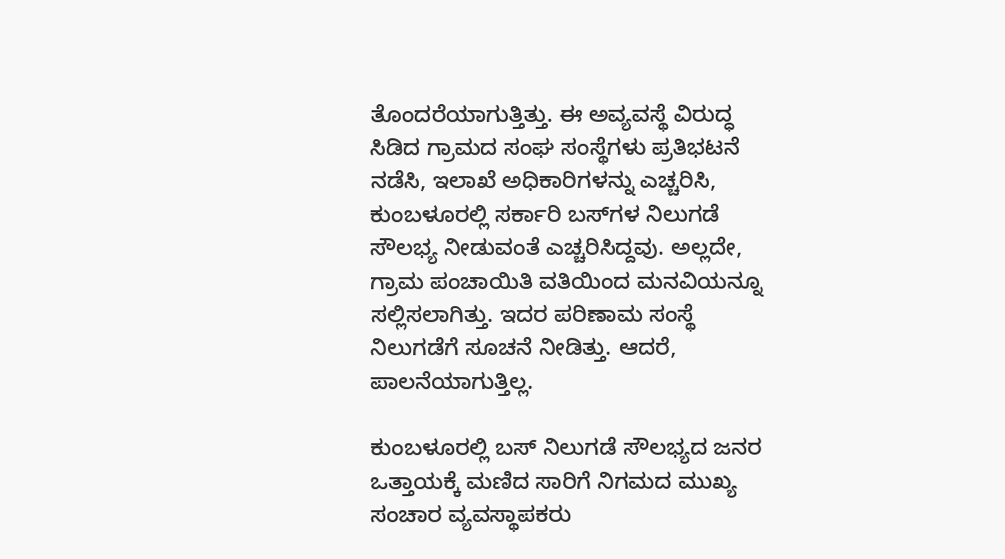ತೊಂದರೆಯಾಗುತ್ತಿತ್ತು. ಈ ಅವ್ಯವಸ್ಥೆ ವಿರುದ್ಧ ಸಿಡಿದ ಗ್ರಾಮದ ಸಂಘ ಸಂಸ್ಥೆಗಳು ಪ್ರತಿಭಟನೆ ನಡೆಸಿ, ಇಲಾಖೆ ಅಧಿಕಾರಿಗಳನ್ನು ಎಚ್ಚರಿಸಿ, ಕುಂಬಳೂರಲ್ಲಿ ಸರ್ಕಾರಿ ಬಸ್‌ಗಳ ನಿಲುಗಡೆ ಸೌಲಭ್ಯ ನೀಡುವಂತೆ ಎಚ್ಚರಿಸಿದ್ದವು. ಅಲ್ಲದೇ, ಗ್ರಾಮ ಪಂಚಾಯಿತಿ ವತಿಯಿಂದ ಮನವಿಯನ್ನೂ ಸಲ್ಲಿಸಲಾಗಿತ್ತು. ಇದರ ಪರಿಣಾಮ ಸಂಸ್ಥೆ ನಿಲುಗಡೆಗೆ ಸೂಚನೆ ನೀಡಿತ್ತು. ಆದರೆ, ಪಾಲನೆಯಾಗುತ್ತಿಲ್ಲ.

ಕುಂಬಳೂರಲ್ಲಿ ಬಸ್‌ ನಿಲುಗಡೆ ಸೌಲಭ್ಯದ ಜನರ ಒತ್ತಾಯಕ್ಕೆ ಮಣಿದ ಸಾರಿಗೆ ನಿಗಮದ ಮುಖ್ಯ ಸಂಚಾರ ವ್ಯವಸ್ಥಾಪಕರು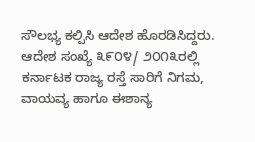ಸೌಲಭ್ಯ ಕಲ್ಪಿಸಿ ಆದೇಶ ಹೊರಡಿಸಿದ್ದರು. ಆದೇಶ ಸಂಖ್ಯೆ ೩೯೦೪/ ೨೦೧೩ರಲ್ಲಿ ಕರ್ನಾಟಕ ರಾಜ್ಯ ರಸ್ತೆ ಸಾರಿಗೆ ನಿಗಮ, ವಾಯವ್ಯ ಹಾಗೂ ಈಶಾನ್ಯ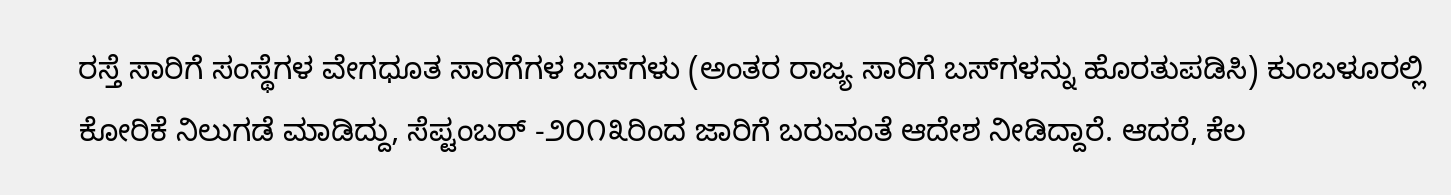ರಸ್ತೆ ಸಾರಿಗೆ ಸಂಸ್ಥೆಗಳ ವೇಗಧೂತ ಸಾರಿಗೆಗಳ ಬಸ್‌ಗಳು (ಅಂತರ ರಾಜ್ಯ ಸಾರಿಗೆ ಬಸ್‌ಗಳನ್ನು ಹೊರತುಪಡಿಸಿ) ಕುಂಬಳೂರಲ್ಲಿ ಕೋರಿಕೆ ನಿಲುಗಡೆ ಮಾಡಿದ್ದು, ಸೆಪ್ಟಂಬರ್ -೨೦೧೩ರಿಂದ ಜಾರಿಗೆ ಬರುವಂತೆ ಆದೇಶ ನೀಡಿದ್ದಾರೆ. ಆದರೆ, ಕೆಲ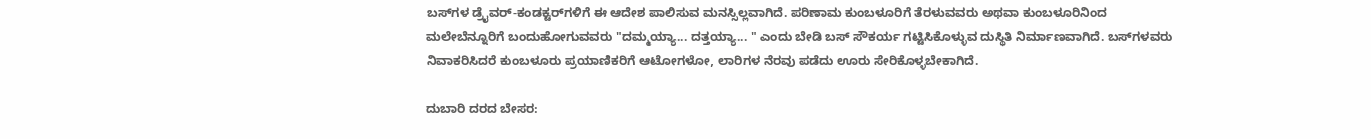ಬಸ್‌ಗಳ ಡ್ರೈವರ್‌-ಕಂಡಕ್ಟರ್‌ಗಳಿಗೆ ಈ ಆದೇಶ ಪಾಲಿಸುವ ಮನಸ್ಸಿಲ್ಲವಾಗಿದೆ. ಪರಿಣಾಮ ಕುಂಬಳೂರಿಗೆ ತೆರಳುವವರು ಅಥವಾ ಕುಂಬಳೂರಿನಿಂದ ಮಲೇಬೆನ್ನೂರಿಗೆ ಬಂದುಹೋಗುವವರು "ದಮ್ಮಯ್ಯಾ... ದತ್ತಯ್ಯಾ... " ಎಂದು ಬೇಡಿ ಬಸ್‌ ಸೌಕರ್ಯ ಗಟ್ಟಿಸಿಕೊಳ್ಳುವ ದುಸ್ಥಿತಿ ನಿರ್ಮಾಣವಾಗಿದೆ. ಬಸ್‌ಗಳವರು ನಿವಾಕರಿಸಿದರೆ ಕುಂಬಳೂರು ಪ್ರಯಾಣಿಕರಿಗೆ ಆಟೋಗಳೋ, ಲಾರಿಗಳ ನೆರವು ಪಡೆದು ಊರು ಸೇರಿಕೊಳ್ಳಬೇಕಾಗಿದೆ.

ದುಬಾರಿ ದರದ ಬೇಸರ: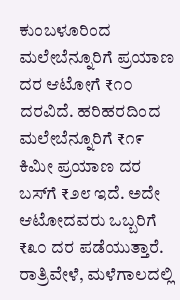ಕುಂಬಳೂರಿಂದ ಮಲೇಬೆನ್ನೂರಿಗೆ ಪ್ರಯಾಣ ದರ ಆಟೋಗೆ ₹೧೦ ದರವಿದೆ. ಹರಿಹರದಿಂದ ಮಲೇಬೆನ್ನೂರಿಗೆ ₹೧೯ ಕಿಮೀ ಪ್ರಯಾಣ ದರ ಬಸ್‌ಗೆ ₹೨೮ ಇದೆ. ಅದೇ ಆಟೋದವರು ಒಬ್ಬರಿಗೆ ₹೩೦ ದರ ಪಡೆಯುತ್ತಾರೆ. ರಾತ್ರಿವೇಳೆ, ಮಳೆಗಾಲದಲ್ಲಿ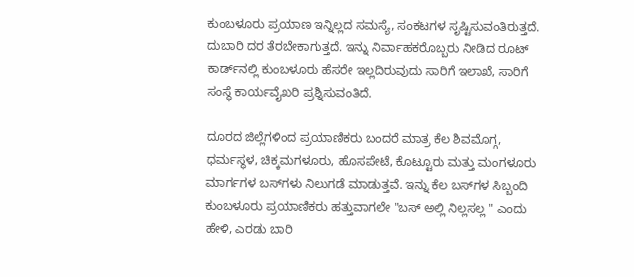ಕುಂಬಳೂರು ಪ್ರಯಾಣ ಇನ್ನಿಲ್ಲದ ಸಮಸ್ಯೆ, ಸಂಕಟಗಳ ಸೃಷ್ಟಿಸುವಂತಿರುತ್ತದೆ. ದುಬಾರಿ ದರ ತೆರಬೇಕಾಗುತ್ತದೆ. ಇನ್ನು ನಿರ್ವಾಹಕರೊಬ್ಬರು ನೀಡಿದ ರೂಟ್‌ ಕಾರ್ಡ್‌ನಲ್ಲಿ ಕುಂಬಳೂರು ಹೆಸರೇ ಇಲ್ಲದಿರುವುದು ಸಾರಿಗೆ ಇಲಾಖೆ, ಸಾರಿಗೆ ಸಂಸ್ಥೆ ಕಾರ್ಯವೈಖರಿ ಪ್ರಶ್ನಿಸುವಂತಿದೆ.

ದೂರದ ಜಿಲ್ಲೆಗಳಿಂದ ಪ್ರಯಾಣಿಕರು ಬಂದರೆ ಮಾತ್ರ ಕೆಲ ಶಿವಮೊಗ್ಗ, ಧರ್ಮಸ್ಥಳ, ಚಿಕ್ಕಮಗಳೂರು, ಹೊಸಪೇಟೆ, ಕೊಟ್ಟೂರು ಮತ್ತು ಮಂಗಳೂರು ಮಾರ್ಗಗಳ ಬಸ್‌ಗಳು ನಿಲುಗಡೆ ಮಾಡುತ್ತವೆ. ಇನ್ನು ಕೆಲ ಬಸ್‌ಗಳ ಸಿಬ್ಬಂದಿ ಕುಂಬಳೂರು ಪ್ರಯಾಣಿಕರು ಹತ್ತುವಾಗಲೇ "ಬಸ್‌ ಅಲ್ಲಿ ನಿಲ್ಲಸಲ್ಲ " ಎಂದು ಹೇಳಿ, ಎರಡು ಬಾರಿ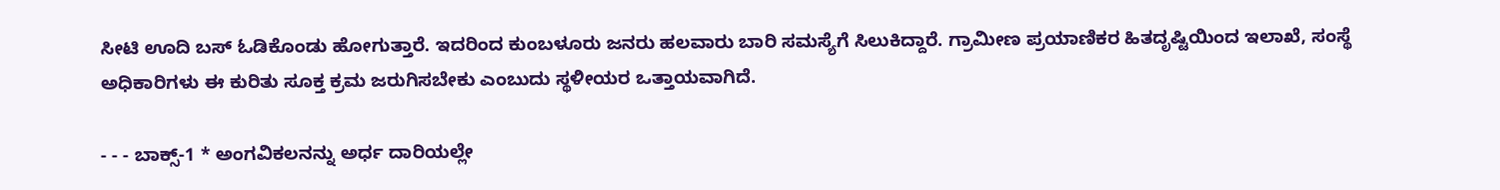ಸೀಟಿ ಊದಿ ಬಸ್‌ ಓಡಿಕೊಂಡು ಹೋಗುತ್ತಾರೆ. ಇದರಿಂದ ಕುಂಬಳೂರು ಜನರು ಹಲವಾರು ಬಾರಿ ಸಮಸ್ಯೆಗೆ ಸಿಲುಕಿದ್ದಾರೆ. ಗ್ರಾಮೀಣ ಪ್ರಯಾಣಿಕರ ಹಿತದೃಷ್ಟಿಯಿಂದ ಇಲಾಖೆ, ಸಂಸ್ಥೆ ಅಧಿಕಾರಿಗಳು ಈ ಕುರಿತು ಸೂಕ್ತ ಕ್ರಮ ಜರುಗಿಸಬೇಕು ಎಂಬುದು ಸ್ಥಳೀಯರ ಒತ್ತಾಯವಾಗಿದೆ.

- - - ಬಾಕ್ಸ್‌-1 * ಅಂಗವಿಕಲನನ್ನು ಅರ್ಧ ದಾರಿಯಲ್ಲೇ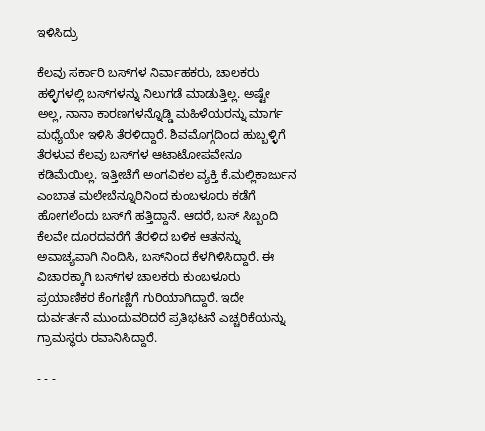ಇಳಿಸಿದ್ರು

ಕೆಲವು ಸರ್ಕಾರಿ ಬಸ್‌ಗಳ ನಿರ್ವಾಹಕರು, ಚಾಲಕರು ಹಳ್ಳಿಗಳಲ್ಲಿ ಬಸ್‌ಗಳನ್ನು ನಿಲುಗಡೆ ಮಾಡುತ್ತಿಲ್ಲ. ಅಷ್ಟೇ ಅಲ್ಲ, ನಾನಾ ಕಾರಣಗಳನ್ನೊಡ್ಡಿ ಮಹಿಳೆಯರನ್ನು ಮಾರ್ಗ ಮಧ್ಯೆಯೇ ಇಳಿಸಿ ತೆರಳಿದ್ದಾರೆ. ಶಿವಮೊಗ್ಗದಿಂದ ಹುಬ್ಬಳ್ಳಿಗೆ ತೆರಳುವ ಕೆಲವು ಬಸ್‌ಗಳ ಆಟಾಟೋಪವೇನೂ ಕಡಿಮೆಯಿಲ್ಲ. ಇತ್ತೀಚೆಗೆ ಅಂಗವಿಕಲ ವ್ಯಕ್ತಿ ಕೆ.ಮಲ್ಲಿಕಾರ್ಜುನ ಎಂಬಾತ ಮಲೇಬೆನ್ನೂರಿನಿಂದ ಕುಂಬಳೂರು ಕಡೆಗೆ ಹೋಗಲೆಂದು ಬಸ್‌ಗೆ ಹತ್ತಿದ್ದಾನೆ. ಆದರೆ, ಬಸ್‌ ಸಿಬ್ಬಂದಿ ಕೆಲವೇ ದೂರದವರೆಗೆ ತೆರಳಿದ ಬಳಿಕ ಆತನನ್ನು ಅವಾಚ್ಯವಾಗಿ ನಿಂದಿಸಿ, ಬಸ್‌ನಿಂದ ಕೆಳಗಿಳಿಸಿದ್ದಾರೆ. ಈ ವಿಚಾರಕ್ಕಾಗಿ ಬಸ್‌ಗಳ ಚಾಲಕರು ಕುಂಬಳೂರು ಪ್ರಯಾಣಿಕರ ಕೆಂಗಣ್ಣಿಗೆ ಗುರಿಯಾಗಿದ್ದಾರೆ. ಇದೇ ದುರ್ವರ್ತನೆ ಮುಂದುವರಿದರೆ ಪ್ರತಿಭಟನೆ ಎಚ್ಚರಿಕೆಯನ್ನು ಗ್ರಾಮಸ್ಥರು ರವಾನಿಸಿದ್ದಾರೆ.

- - -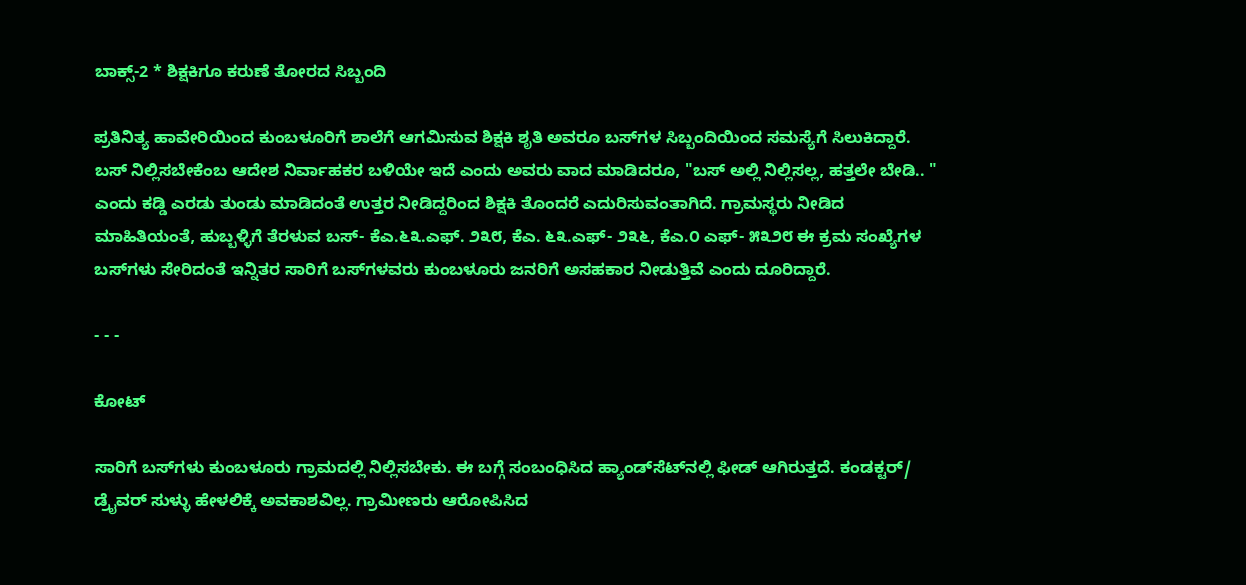ಬಾಕ್ಸ್‌-2 * ಶಿಕ್ಷಕಿಗೂ ಕರುಣೆ ತೋರದ ಸಿಬ್ಬಂದಿ

ಪ್ರತಿನಿತ್ಯ ಹಾವೇರಿಯಿಂದ ಕುಂಬಳೂರಿಗೆ ಶಾಲೆಗೆ ಆಗಮಿಸುವ ಶಿಕ್ಷಕಿ ಶೃತಿ ಅವರೂ ಬಸ್‌ಗಳ ಸಿಬ್ಬಂದಿಯಿಂದ ಸಮಸ್ಯೆಗೆ ಸಿಲುಕಿದ್ದಾರೆ. ಬಸ್ ನಿಲ್ಲಿಸಬೇಕೆಂಬ ಆದೇಶ ನಿರ್ವಾಹಕರ ಬಳಿಯೇ ಇದೆ ಎಂದು ಅವರು ವಾದ ಮಾಡಿದರೂ, "ಬಸ್‌ ಅಲ್ಲಿ ನಿಲ್ಲಿಸಲ್ಲ, ಹತ್ತಲೇ ಬೇಡಿ.. " ಎಂದು ಕಡ್ಡಿ ಎರಡು ತುಂಡು ಮಾಡಿದಂತೆ ಉತ್ತರ ನೀಡಿದ್ದರಿಂದ ಶಿಕ್ಷಕಿ ತೊಂದರೆ ಎದುರಿಸುವಂತಾಗಿದೆ. ಗ್ರಾಮಸ್ಥರು ನೀಡಿದ ಮಾಹಿತಿಯಂತೆ, ಹುಬ್ಬಳ್ಳಿಗೆ ತೆರಳುವ ಬಸ್- ಕೆಎ.೬೩.ಎಫ್. ೨೩೮, ಕೆಎ. ೬೩.ಎಫ್- ೨೩೬, ಕೆಎ.೦ ಎಫ್- ೫೩೨೮ ಈ ಕ್ರಮ ಸಂಖ್ಯೆಗಳ ಬಸ್‌ಗಳು ಸೇರಿದಂತೆ ಇನ್ನಿತರ ಸಾರಿಗೆ ಬಸ್‌ಗಳವರು ಕುಂಬಳೂರು ಜನರಿಗೆ ಅಸಹಕಾರ ನೀಡುತ್ತಿವೆ ಎಂದು ದೂರಿದ್ದಾರೆ.

- - -

ಕೋಟ್‌

ಸಾರಿಗೆ ಬಸ್‌ಗಳು ಕುಂಬಳೂರು ಗ್ರಾಮದಲ್ಲಿ ನಿಲ್ಲಿಸಬೇಕು. ಈ ಬಗ್ಗೆ ಸಂಬಂಧಿಸಿದ ಹ್ಯಾಂಡ್‌ಸೆಟ್‌ನಲ್ಲಿ ಫೀಡ್ ಆಗಿರುತ್ತದೆ. ಕಂಡಕ್ಟರ್‌/ ಡ್ರೈವರ್‌ ಸುಳ್ಳು ಹೇಳಲಿಕ್ಕೆ ಅವಕಾಶವಿಲ್ಲ. ಗ್ರಾಮೀಣರು ಆರೋಪಿಸಿದ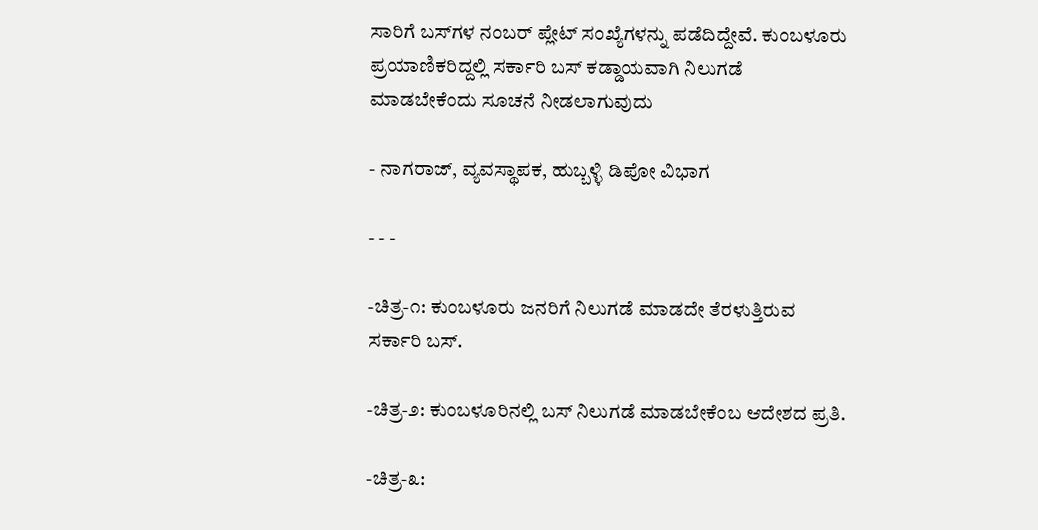ಸಾರಿಗೆ ಬಸ್‌ಗಳ ನಂಬರ್‌ ಪ್ಲೇಟ್‌ ಸಂಖ್ಯೆಗಳನ್ನು ಪಡೆದಿದ್ದೇವೆ. ಕುಂಬಳೂರು ಪ್ರಯಾಣಿಕರಿದ್ದಲ್ಲಿ ಸರ್ಕಾರಿ ಬಸ್‌ ಕಡ್ಡಾಯವಾಗಿ ನಿಲುಗಡೆ ಮಾಡಬೇಕೆಂದು ಸೂಚನೆ ನೀಡಲಾಗುವುದು

- ನಾಗರಾಜ್‌, ವ್ಯವಸ್ಥಾಪಕ, ಹುಬ್ಬಳ್ಳಿ ಡಿಪೋ ವಿಭಾಗ

- - -

-ಚಿತ್ರ-೧: ಕುಂಬಳೂರು ಜನರಿಗೆ ನಿಲುಗಡೆ ಮಾಡದೇ ತೆರಳುತ್ತಿರುವ ಸರ್ಕಾರಿ ಬಸ್.

-ಚಿತ್ರ-೨: ಕುಂಬಳೂರಿನಲ್ಲಿ ಬಸ್‌ ನಿಲುಗಡೆ ಮಾಡಬೇಕೆಂಬ ಆದೇಶದ ಪ್ರತಿ.

-ಚಿತ್ರ-೩: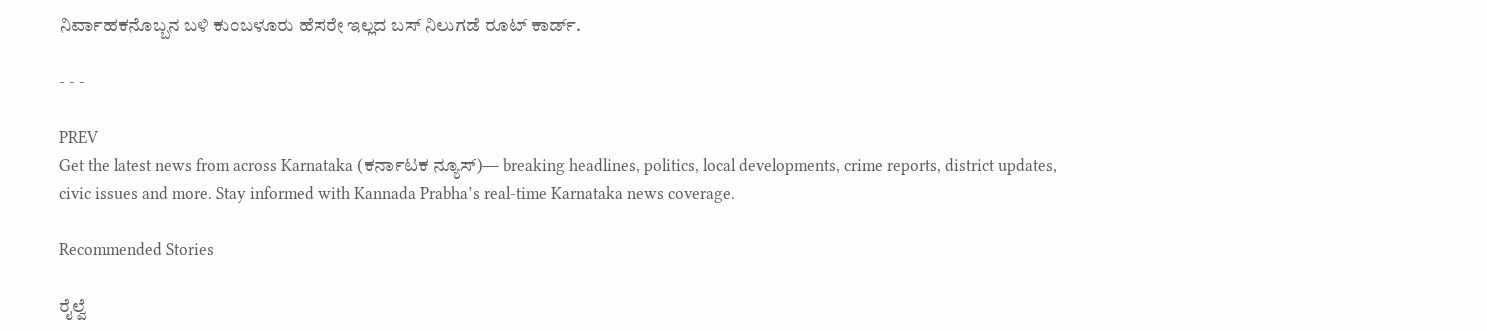ನಿರ್ವಾಹಕನೊಬ್ಬನ ಬಳಿ ಕುಂಬಳೂರು ಹೆಸರೇ ಇಲ್ಲದ ಬಸ್‌ ನಿಲುಗಡೆ ರೂಟ್ ಕಾರ್ಡ್.

- - -

PREV
Get the latest news from across Karnataka (ಕರ್ನಾಟಕ ನ್ಯೂಸ್)— breaking headlines, politics, local developments, crime reports, district updates, civic issues and more. Stay informed with Kannada Prabha’s real‑time Karnataka news coverage.

Recommended Stories

ರೈಲ್ವೆ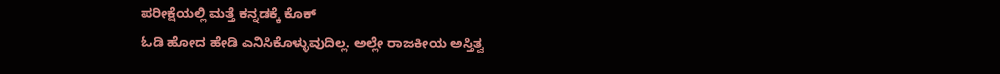ಪರೀಕ್ಷೆಯಲ್ಲಿ ಮತ್ತೆ ಕನ್ನಡಕ್ಕೆ ಕೊಕ್
ಓಡಿ ಹೋದ ಹೇಡಿ ಎನಿಸಿಕೊಳ್ಳುವುದಿಲ್ಲ. ಅಲ್ಲೇ ರಾಜಕೀಯ ಅಸ್ತಿತ್ವ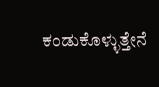ಕಂಡುಕೊಳ್ಳುತ್ತೇನೆ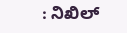: ನಿಖಿಲ್‌